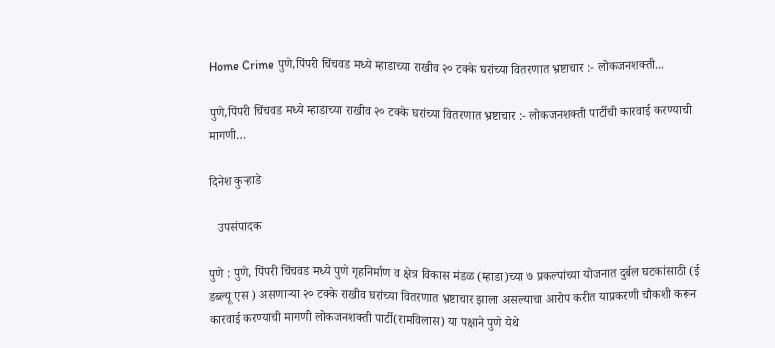Home Crime पुणे,पिंपरी चिंचवड मध्ये म्हाडाच्या राखीव २० टक्के घरांच्या वितरणात भ्रष्टाचार :- लोकजनशक्ती...

पुणे,पिंपरी चिंचवड मध्ये म्हाडाच्या राखीव २० टक्के घरांच्या वितरणात भ्रष्टाचार :- लोकजनशक्ती पार्टीची कारवाई करण्याची मागणी…

दिनेश कुऱ्हाडे

   उपसंपादक

पुणे : पुणे, पिंपरी चिंचवड मध्ये पुणे गृहनिर्माण व क्षेत्र विकास मंडळ (म्हाडा)च्या ७ प्रकल्पांच्या योजनात दुर्बल घटकांसाठी (ई डब्ल्यू एस ) असणाऱ्या २० टक्के राखीव घरांच्या वितरणात भ्रष्टाचार झाला असल्याचा आरोप करीत याप्रकरणी चौकशी करून कारवाई करण्याची मागणी लोकजनशक्ती पार्टी(रामविलास) या पक्षाने पुणे येथे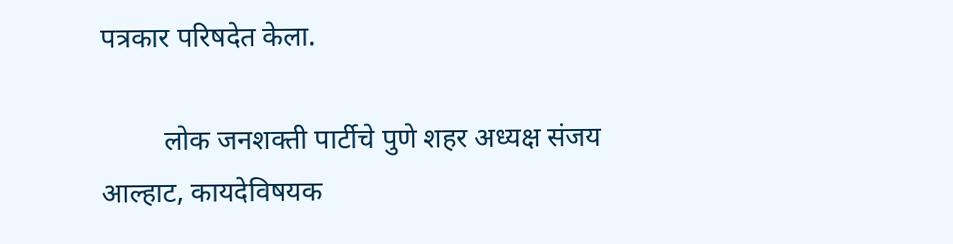पत्रकार परिषदेत केला.

         लोक जनशक्ती पार्टीचे पुणे शहर अध्यक्ष संजय आल्हाट, कायदेविषयक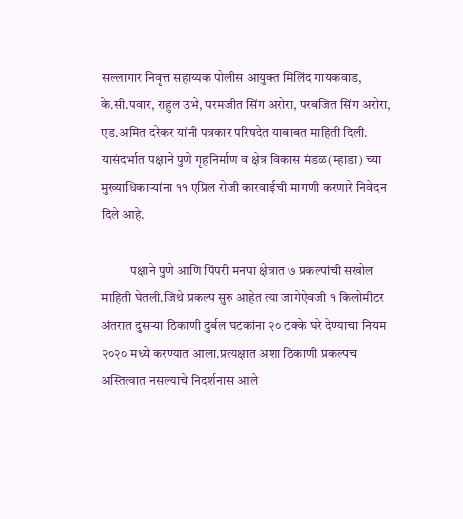सल्लागार निवृत्त सहाय्यक पोलीस आयुक्त मिलिंद गायकवाड, के.सी.पवार, राहुल उभे, परमजीत सिंग अरोरा, परबजित सिंग अरोरा, एड.अमित दरेकर यांनी पत्रकार परिषदेत याबाबत माहिती दिली. यासंदर्भात पक्षाने पुणे गृहनिर्माण व क्षेत्र विकास मंडळ(म्हाडा) च्या मुख्याधिकाऱ्यांना ११ एप्रिल रोजी कारवाईची मागणी करणारे निवेदन दिले आहे.

           पक्षाने पुणे आणि पिंपरी मनपा क्षेत्रात ७ प्रकल्पांची सखोल माहिती घेतली.जिथे प्रकल्प सुरु आहेत त्या जागेऐवजी १ किलोमीटर अंतरात दुसऱ्या ठिकाणी दुर्बल घटकांना २० टक्के घरे देण्याचा नियम २०२० मध्ये करण्यात आला.प्रत्यक्षात अशा ठिकाणी प्रकल्पच अस्तित्वात नसल्याचे निदर्शनास आले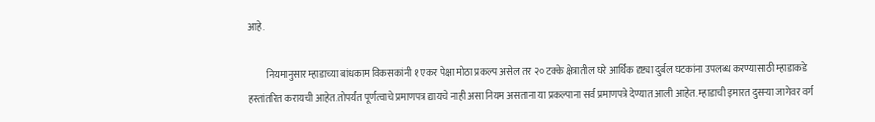आहे.

          नियमानुसार म्हाडाच्या बांधकाम विकसकांनी १ एकर पेक्षा मोठा प्रकल्प असेल तर २० टक्के क्षेत्रातील घरे आर्थिक दृष्ट्या दुर्बल घटकांना उपलब्ध करण्यासाठी म्हाडाकडे हस्तांतरित करायची आहेत.तोपर्यंत पूर्णत्वाचे प्रमाणपत्र द्यायचे नाही असा नियम असताना या प्रकल्पाना सर्व प्रमाणपत्रे देण्यात आली आहेत. म्हाडाची इमारत दुसऱ्या जागेवर वर्ग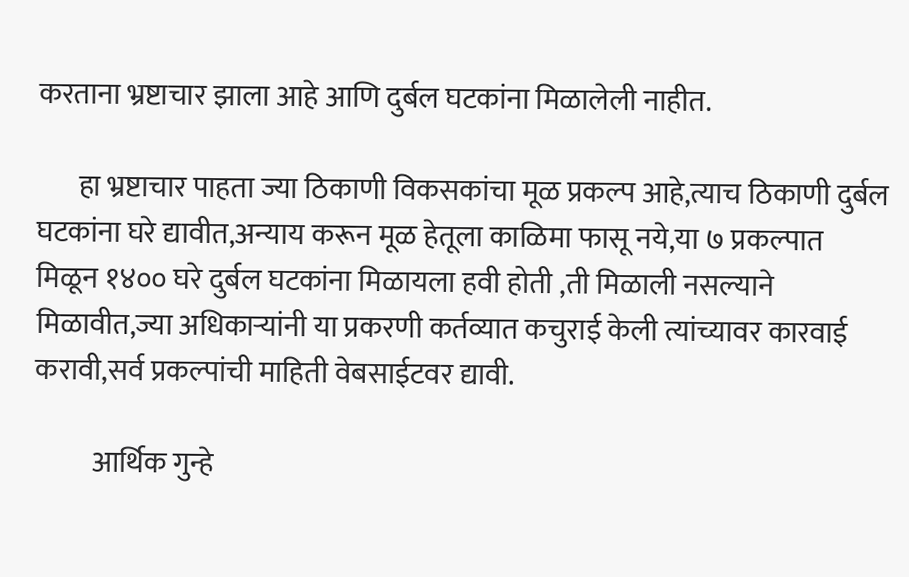करताना भ्रष्टाचार झाला आहे आणि दुर्बल घटकांना मिळालेली नाहीत.

       हा भ्रष्टाचार पाहता ज्या ठिकाणी विकसकांचा मूळ प्रकल्प आहे,त्याच ठिकाणी दुर्बल घटकांना घरे द्यावीत,अन्याय करून मूळ हेतूला काळिमा फासू नये,या ७ प्रकल्पात मिळून १४०० घरे दुर्बल घटकांना मिळायला हवी होती ,ती मिळाली नसल्याने मिळावीत,ज्या अधिकाऱ्यांनी या प्रकरणी कर्तव्यात कचुराई केली त्यांच्यावर कारवाई करावी,सर्व प्रकल्पांची माहिती वेबसाईटवर द्यावी.

          आर्थिक गुन्हे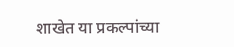शाखेत या प्रकल्पांच्या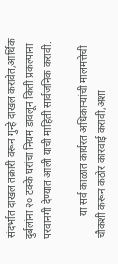संदर्भात दाखल तक्रारी वरून गुन्हे दाखल करावेत,आर्थिक दुर्बलांना २० टक्के घरांचा नियम डावलून किती प्रकल्पाना परवानगी देण्यात आली याची माहिती सार्वजनिक करावी.

         या सर्व काळात कार्यरत अधिकाऱ्यांची मालमत्तेची चौकशी करून कठोर कारवाई करावी,अशा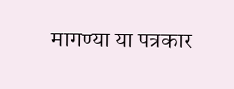मागण्या या पत्रकार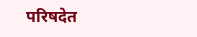परिषदेत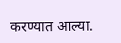करण्यात आल्या.